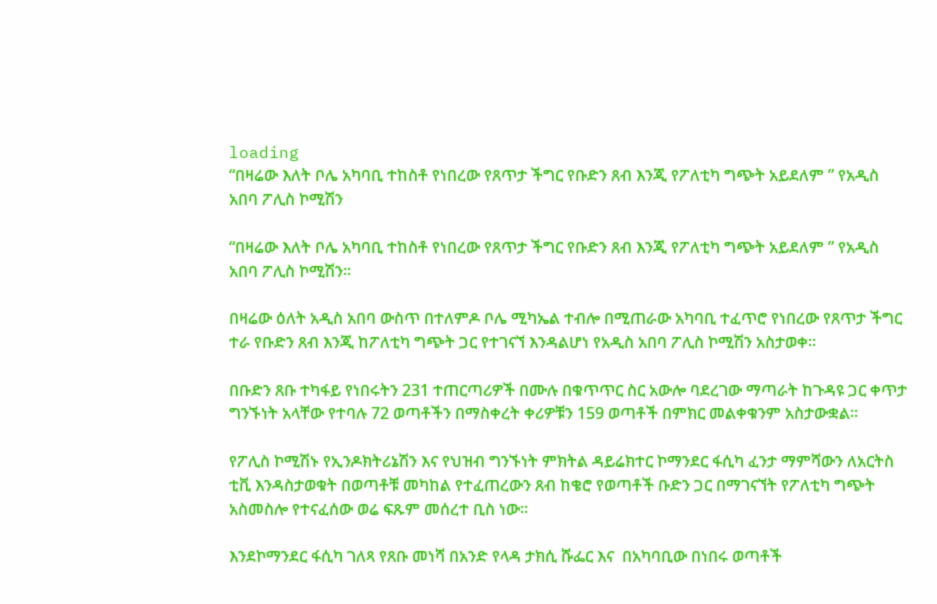loading
“በዛሬው እለት ቦሌ አካባቢ ተከስቶ የነበረው የጸጥታ ችግር የቡድን ጸብ እንጂ የፖለቲካ ግጭት አይደለም ” የአዲስ አበባ ፖሊስ ኮሚሽን

“በዛሬው እለት ቦሌ አካባቢ ተከስቶ የነበረው የጸጥታ ችግር የቡድን ጸብ እንጂ የፖለቲካ ግጭት አይደለም ” የአዲስ አበባ ፖሊስ ኮሚሽን።

በዛሬው ዕለት አዲስ አበባ ውስጥ በተለምዶ ቦሌ ሚካኤል ተብሎ በሚጠራው አካባቢ ተፈጥሮ የነበረው የጸጥታ ችግር ተራ የቡድን ጸብ እንጂ ከፖለቲካ ግጭት ጋር የተገናኘ እንዳልሆነ የአዲስ አበባ ፖሊስ ኮሚሽን አስታወቀ።

በቡድን ጸቡ ተካፋይ የነበሩትን 231 ተጠርጣሪዎች በሙሉ በቁጥጥር ስር አውሎ ባደረገው ማጣራት ከጉዳዩ ጋር ቀጥታ ግንኙነት አላቸው የተባሉ 72 ወጣቶችን በማስቀረት ቀሪዎቹን 159 ወጣቶች በምክር መልቀቁንም አስታውቋል።

የፖሊስ ኮሚሽኑ የኢንዶክትሪኔሽን እና የህዝብ ግንኙነት ምክትል ዳይሬክተር ኮማንደር ፋሲካ ፈንታ ማምሻውን ለአርትስ ቲቪ እንዳስታወቁት በወጣቶቹ መካከል የተፈጠረውን ጸብ ከቄሮ የወጣቶች ቡድን ጋር በማገናኘት የፖለቲካ ግጭት አስመስሎ የተናፈሰው ወሬ ፍጹም መሰረተ ቢስ ነው።

እንደኮማንደር ፋሲካ ገለጻ የጸቡ መነሻ በአንድ የላዳ ታክሲ ሹፌር እና  በአካባቢው በነበሩ ወጣቶች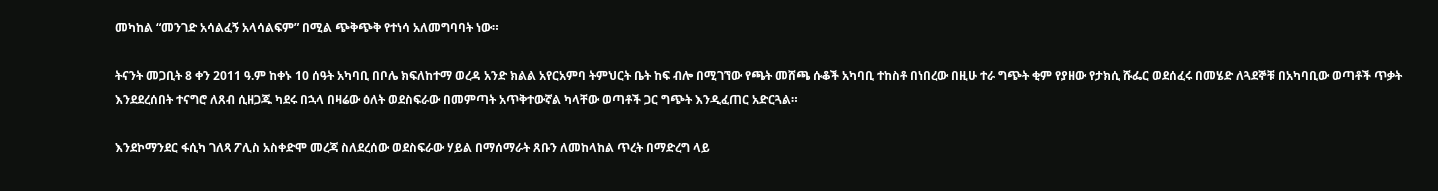መካከል “መንገድ አሳልፈኝ አላሳልፍም” በሚል ጭቅጭቅ የተነሳ አለመግባባት ነው።

ትናንት መጋቢት 8 ቀን 2011 ዓ.ም ከቀኑ 10 ሰዓት አካባቢ በቦሌ ክፍለከተማ ወረዳ አንድ ክልል አየርአምባ ትምህርት ቤት ከፍ ብሎ በሚገኘው የጫት መሸጫ ሱቆች አካባቢ ተከስቶ በነበረው በዚሁ ተራ ግጭት ቂም የያዘው የታክሲ ሹፌር ወደሰፈሩ በመሄድ ለጓደኞቹ በአካባቢው ወጣቶች ጥቃት እንደደረሰበት ተናግሮ ለጸብ ሲዘጋጁ ካደሩ በኋላ በዛሬው ዕለት ወደስፍራው በመምጣት አጥቅተውኛል ካላቸው ወጣቶች ጋር ግጭት እንዲፈጠር አድርጓል።

እንደኮማንደር ፋሲካ ገለጻ ፖሊስ አስቀድሞ መረጃ ስለደረሰው ወደስፍራው ሃይል በማሰማራት ጸቡን ለመከላከል ጥረት በማድረግ ላይ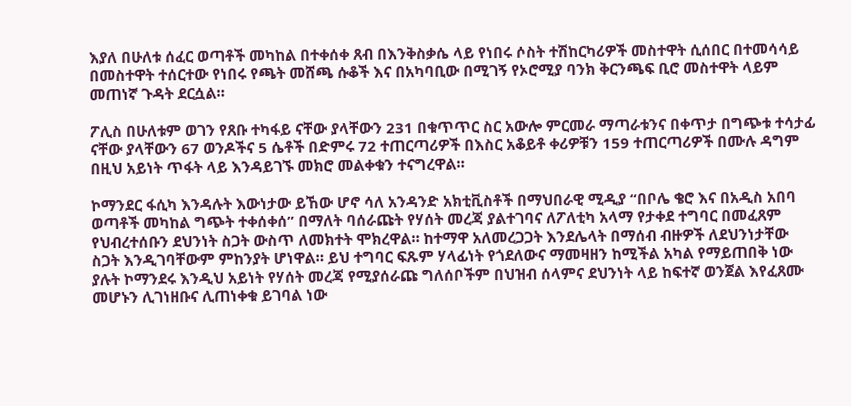እያለ በሁለቱ ሰፈር ወጣቶች መካከል በተቀሰቀ ጸብ በእንቅስቃሴ ላይ የነበሩ ሶስት ተሽከርካሪዎች መስተዋት ሲሰበር በተመሳሳይ  በመስተዋት ተሰርተው የነበሩ የጫት መሸጫ ሱቆች እና በአካባቢው በሚገኝ የኦሮሚያ ባንክ ቅርንጫፍ ቢሮ መስተዋት ላይም መጠነኛ ጉዳት ደርሷል።

ፖሊስ በሁለቱም ወገን የጸቡ ተካፋይ ናቸው ያላቸውን 231 በቁጥጥር ስር አውሎ ምርመራ ማጣራቱንና በቀጥታ በግጭቱ ተሳታፊ ናቸው ያላቸውን 67 ወንዶችና 5 ሴቶች በድምሩ 72 ተጠርጣሪዎች በእስር አቆይቶ ቀሪዎቹን 159 ተጠርጣሪዎች በሙሉ ዳግም በዚህ አይነት ጥፋት ላይ እንዳይገኙ መክሮ መልቀቁን ተናግረዋል።

ኮማንደር ፋሲካ እንዳሉት እውነታው ይኸው ሆኖ ሳለ አንዳንድ አክቲቪስቶች በማህበራዊ ሚዲያ “በቦሌ ቄሮ እና በአዲስ አበባ ወጣቶች መካከል ግጭት ተቀሰቀሰ” በማለት ባሰራጩት የሃሰት መረጃ ያልተገባና ለፖለቲካ አላማ የታቀደ ተግባር በመፈጸም  የህብረተሰቡን ደህንነት ስጋት ውስጥ ለመክተት ሞክረዋል። ከተማዋ አለመረጋጋት እንደሌላት በማሰብ ብዙዎች ለደህንነታቸው ስጋት እንዲገባቸውም ምከንያት ሆነዋል። ይህ ተግባር ፍጹም ሃላፊነት የጎደለውና ማመዛዘን ከሚችል አካል የማይጠበቅ ነው ያሉት ኮማንደሩ እንዲህ አይነት የሃሰት መረጃ የሚያሰራጩ ግለሰቦችም በህዝብ ሰላምና ደህንነት ላይ ከፍተኛ ወንጀል እየፈጸሙ መሆኑን ሊገነዘቡና ሊጠነቀቁ ይገባል ነው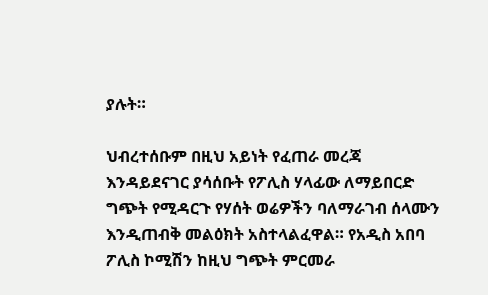ያሉት።

ህብረተሰቡም በዚህ አይነት የፈጠራ መረጃ እንዳይደናገር ያሳሰቡት የፖሊስ ሃላፊው ለማይበርድ ግጭት የሚዳርጉ የሃሰት ወሬዎችን ባለማራገብ ሰላሙን እንዲጠብቅ መልዕክት አስተላልፈዋል። የአዲስ አበባ ፖሊስ ኮሚሽን ከዚህ ግጭት ምርመራ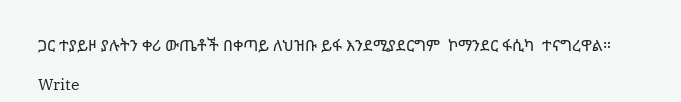ጋር ተያይዞ ያሉትን ቀሪ ውጤቶች በቀጣይ ለህዝቡ ይፋ እንደሚያደርግም  ኮማንደር ፋሲካ  ተናግረዋል።

Write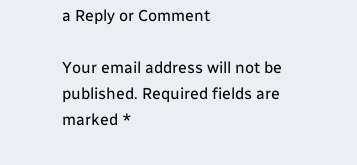a Reply or Comment

Your email address will not be published. Required fields are marked *